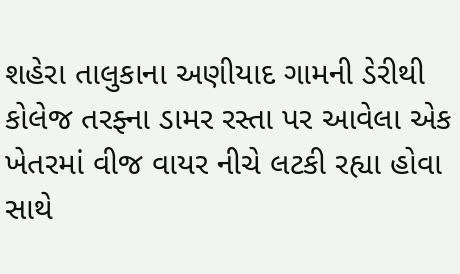શહેરા તાલુકાના અણીયાદ ગામની ડેરીથી કોલેજ તરફ્ના ડામર રસ્તા પર આવેલા એક ખેતરમાં વીજ વાયર નીચે લટકી રહ્યા હોવા સાથે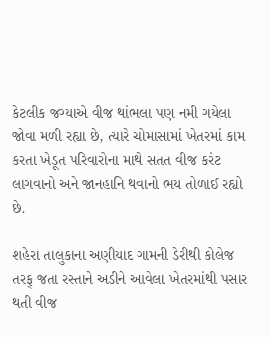કેટલીક જગ્યાએ વીજ થાંભલા પણ નમી ગયેલા જોવા મળી રહ્યા છે, ત્યારે ચોમાસામાં ખેતરમાં કામ કરતા ખેડૂત પરિવારોના માથે સતત વીજ કરંટ લાગવાનો અને જાનહાનિ થવાનો ભય તોળાઈ રહ્યો છે.

શહેરા તાલુકાના અણીયાદ ગામની ડેરીથી કોલેજ તરફ્ જતા રસ્તાને અડીને આવેલા ખેતરમાંથી પસાર થતી વીજ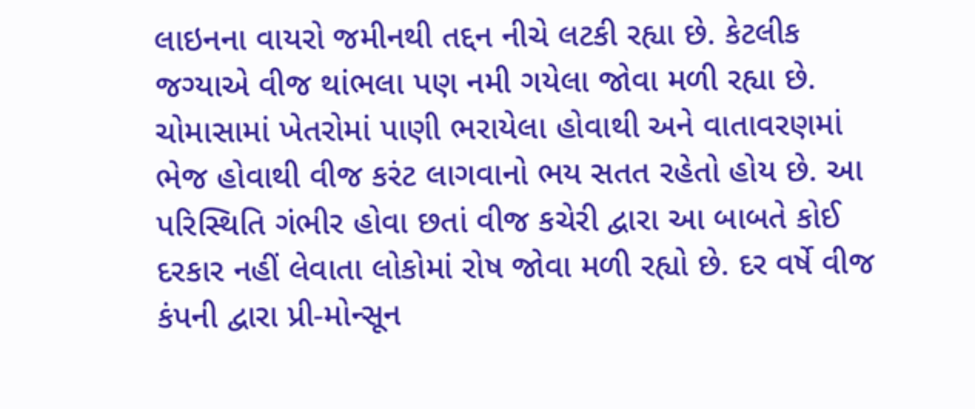લાઇનના વાયરો જમીનથી તદ્દન નીચે લટકી રહ્યા છે. કેટલીક જગ્યાએ વીજ થાંભલા પણ નમી ગયેલા જોવા મળી રહ્યા છે. ચોમાસામાં ખેતરોમાં પાણી ભરાયેલા હોવાથી અને વાતાવરણમાં ભેજ હોવાથી વીજ કરંટ લાગવાનો ભય સતત રહેતો હોય છે. આ પરિસ્થિતિ ગંભીર હોવા છતાં વીજ કચેરી દ્વારા આ બાબતે કોઈ દરકાર નહીં લેવાતા લોકોમાં રોષ જોવા મળી રહ્યો છે. દર વર્ષે વીજ કંપની દ્વારા પ્રી-મોન્સૂન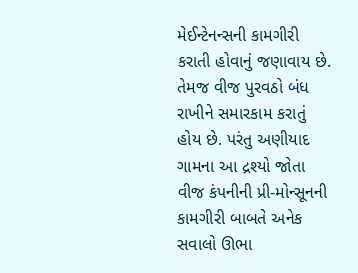મેઈન્ટેનન્સની કામગીરી કરાતી હોવાનું જણાવાય છે. તેમજ વીજ પુરવઠો બંધ રાખીને સમારકામ કરાતું હોય છે. પરંતુ અણીયાદ ગામના આ દ્રશ્યો જોતા વીજ કંપનીની પ્રી-મોન્સૂનની કામગીરી બાબતે અનેક સવાલો ઊભા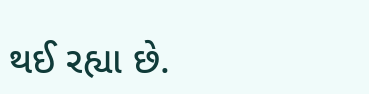થઈ રહ્યા છે.